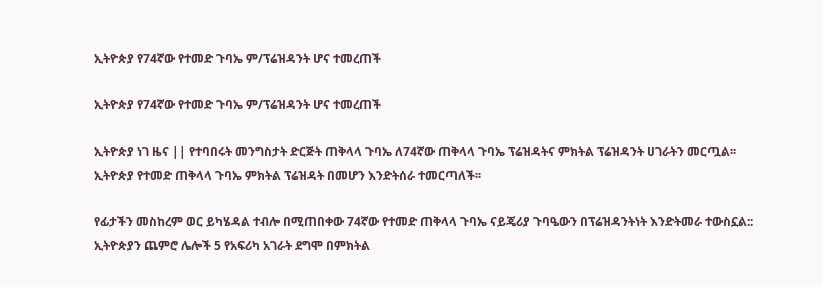ኢትዮጵያ የ74ኛው የተመድ ጉባኤ ም/ፕሬዝዳንት ሆና ተመረጠች

ኢትዮጵያ የ74ኛው የተመድ ጉባኤ ም/ፕሬዝዳንት ሆና ተመረጠች

ኢትዮጵያ ነገ ዜና || የተባበሩት መንግስታት ድርጅት ጠቅላላ ጉባኤ ለ74ኛው ጠቅላላ ጉባኤ ፕሬዝዳትና ምክትል ፕሬዝዳንት ሀገራትን መርጧል፡፡ ኢትዮጵያ የተመድ ጠቅላላ ጉባኤ ምክትል ፕሬዝዳት በመሆን እንድትሰራ ተመርጣለች፡፡

የፊታችን መስከረም ወር ይካሄዳል ተብሎ በሚጠበቀው 74ኛው የተመድ ጠቅላላ ጉባኤ ናይጄሪያ ጉባዔውን በፕሬዝዳንትነት እንድትመራ ተውስኗል:: ኢትዮጵያን ጨምሮ ሌሎች 5 የአፍሪካ አገራት ደግሞ በምክትል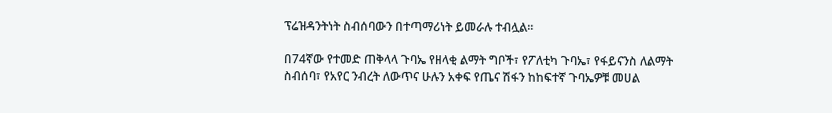ፕሬዝዳንትነት ስብሰባውን በተጣማሪነት ይመራሉ ተብሏል፡፡

በ74ኛው የተመድ ጠቅላላ ጉባኤ የዘላቂ ልማት ግቦች፣ የፖለቲካ ጉባኤ፣ የፋይናንስ ለልማት ስብሰባ፣ የአየር ንብረት ለውጥና ሁሉን አቀፍ የጤና ሽፋን ከከፍተኛ ጉባኤዎቹ መሀል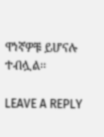ዋነኛዎቹ ይሆናሉ ተብሏል፡፡

LEAVE A REPLY